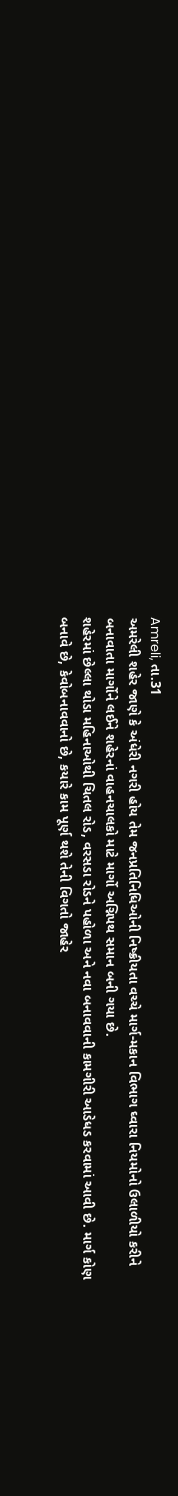Amreli, તા.31
અમરેલી શહેર જાણે કે અંધેરી નગરી હોય તેમ જનપ્રતિનિધિઓની નિષ્ક્રીયતા વચ્ચે માર્ગ-મકાન વિભાગ ઘ્વારા નિયમોનો ઉલાળીયો કરીને બનાવાતા માર્ગોને લઈને શહેરનાં વાહનચાલકો માટે માર્ગો અગ્નિપથ સમાન બની ગયા છે.
શહેરમાં છેલ્લા થોડા મહિનાઓથી ચિતલ રોડ, વરસડા રોડને પહોળા અને નવા બનાવવાની કામગીરી આડેધડ કરવામાં આવી છે. માર્ગ કોણ બનાવે છે, કેવોબનાવવાનો છે, કયારે કામ પૂર્ણ થશે તેની વિગતો જાહેર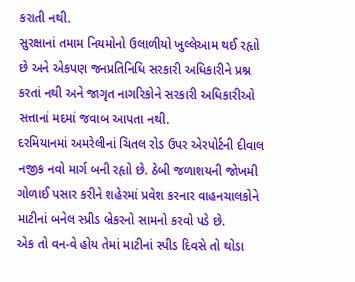કરાતી નથી.
સુરક્ષાનાં તમામ નિયમોનો ઉલાળીયો ખુલ્લેઆમ થઈ રહૃાો છે અને એકપણ જનપ્રતિનિધિ સરકારી અધિકારીને પ્રશ્ન કરતાં નથી અને જાગૃત નાગરિકોને સરકારી અધિકારીઓ સત્તાનાં મદમાં જવાબ આપતા નથી.
દરમિયાનમાં અમરેલીનાં ચિતલ રોડ ઉપર એરપોર્ટની દીવાલ નજીક નવો માર્ગ બની રહૃાો છે. ઠેબી જળાશયની જોખમી ગોળાઈ પસાર કરીને શહેરમાં પ્રવેશ કરનાર વાહનચાલકોને માટીનાં બનેલ સ્પ્રીડ બ્રેકરનો સામનો કરવો પડે છે.
એક તો વન-વે હોય તેમાં માટીનાં સ્પીડ દિવસે તો થોડા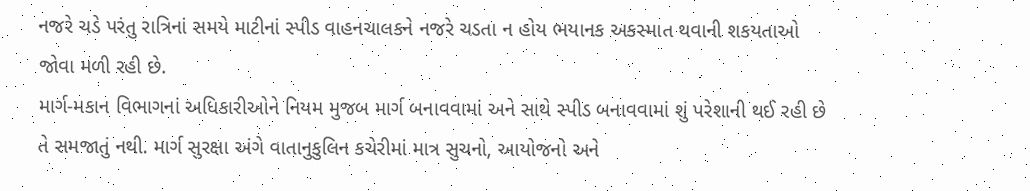નજરે ચડે પરંતુ રાત્રિનાં સમયે માટીનાં સ્પીડ વાહનચાલકને નજરે ચડતા ન હોય ભયાનક અકસ્માત થવાની શકયતાઓ જોવા મળી રહી છે.
માર્ગ-મકાન વિભાગનાં અધિકારીઓને નિયમ મુજબ માર્ગ બનાવવામાં અને સાથે સ્પીડ બનાવવામાં શું પરેશાની થઈ રહી છે તે સમજાતું નથી. માર્ગ સુરક્ષા અંગે વાતાનુકુલિન કચેરીમાં માત્ર સુચનો, આયોજનો અને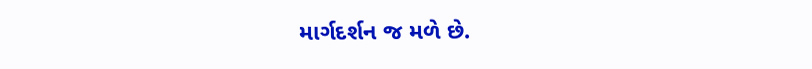માર્ગદર્શન જ મળે છે.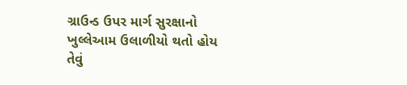ગ્રાઉન્ડ ઉપર માર્ગ સુરક્ષાનો ખુલ્લેઆમ ઉલાળીયો થતો હોય તેવું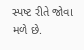સ્પષ્ટ રીતે જોવા મળે છે.